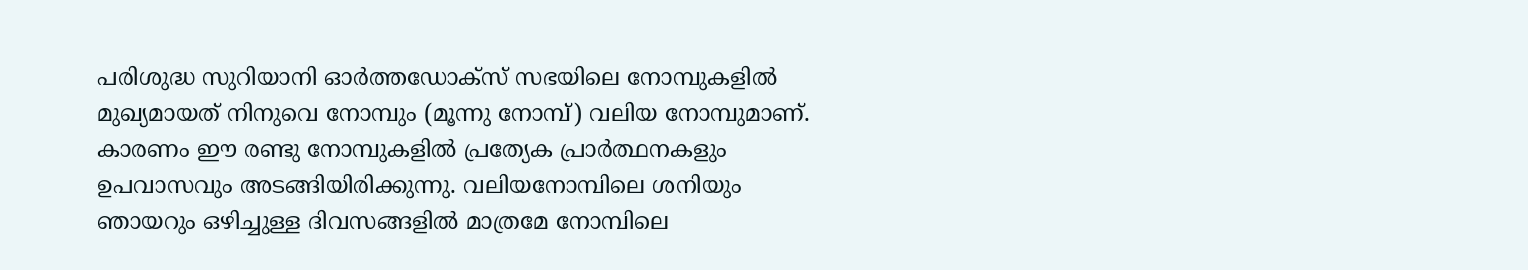പരിശുദ്ധ സുറിയാനി ഓർത്തഡോക്സ് സഭയിലെ നോമ്പുകളിൽ മുഖ്യമായത് നിനുവെ നോമ്പും (മൂന്നു നോമ്പ്) വലിയ നോമ്പുമാണ്. കാരണം ഈ രണ്ടു നോമ്പുകളിൽ പ്രത്യേക പ്രാർത്ഥനകളും ഉപവാസവും അടങ്ങിയിരിക്കുന്നു. വലിയനോമ്പിലെ ശനിയും ഞായറും ഒഴിച്ചുള്ള ദിവസങ്ങളിൽ മാത്രമേ നോമ്പിലെ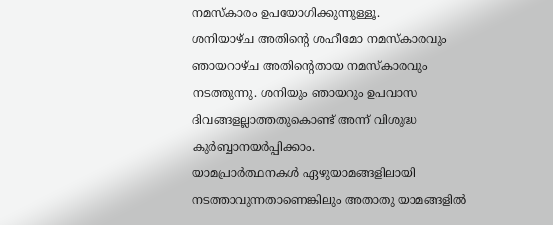നമസ്കാരം ഉപയോഗിക്കുന്നുള്ളൂ.
ശനിയാഴ്ച അതിന്റെ ശഹീമോ നമസ്കാരവും ഞായറാഴ്ച അതിന്റെതായ നമസ്കാരവും നടത്തുന്നു. ശനിയും ഞായറും ഉപവാസ ദിവങ്ങളല്ലാത്തതുകൊണ്ട് അന്ന് വിശുദ്ധ കുർബ്ബാനയർപ്പിക്കാം.
യാമപ്രാർത്ഥനകൾ ഏഴുയാമങ്ങളിലായി നടത്താവുന്നതാണെങ്കിലും അതാതു യാമങ്ങളിൽ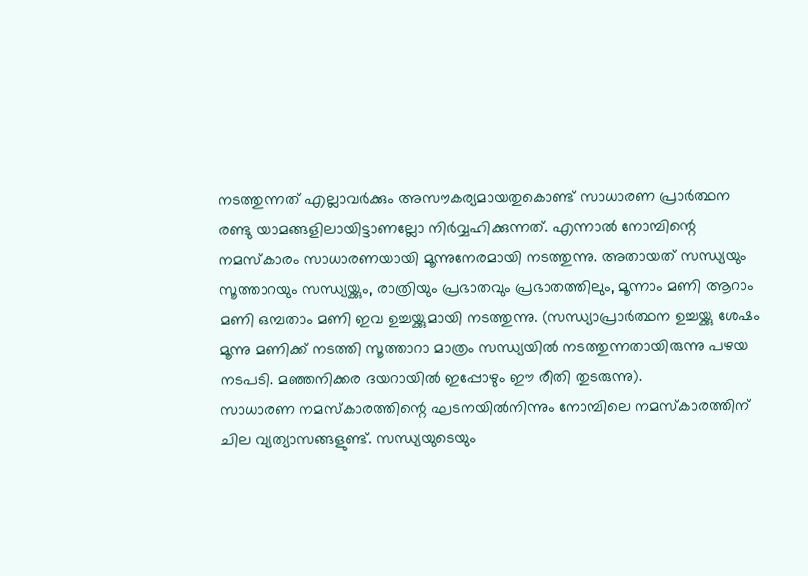നടത്തുന്നത് എല്ലാവർക്കും അസൗകര്യമായതുകൊണ്ട് സാധാരണ പ്രാർത്ഥന രണ്ടു യാമങ്ങളിലായിട്ടാണല്ലോ നിർവ്വഹിക്കുന്നത്. എന്നാൽ നോമ്പിന്റെ നമസ്കാരം സാധാരണയായി മൂന്നുനേരമായി നടത്തുന്നു. അതായത് സന്ധ്യയും സൂത്താറയും സന്ധ്യയ്ക്കും, രാത്രിയും പ്രഭാതവും പ്രഭാതത്തിലും, മൂന്നാം മണി ആറാം മണി ഒമ്പതാം മണി ഇവ ഉച്ചയ്ക്കുമായി നടത്തുന്നു. (സന്ധ്യാപ്രാർത്ഥന ഉച്ചയ്ക്കു ശേഷം മൂന്നു മണിക്ക് നടത്തി സൂത്താറാ മാത്രം സന്ധ്യയിൽ നടത്തുന്നതായിരുന്നു പഴയ നടപടി. മഞ്ഞനിക്കര ദയറായിൽ ഇപ്പോഴും ഈ രീതി തുടരുന്നു).
സാധാരണ നമസ്കാരത്തിന്റെ ഘടനയിൽനിന്നും നോമ്പിലെ നമസ്കാരത്തിന് ചില വ്യത്യാസങ്ങളുണ്ട്. സന്ധ്യയുടെയും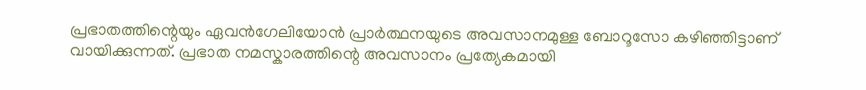പ്രഭാതത്തിന്റെയും ഏവൻഗേലിയോൻ പ്രാർത്ഥനയുടെ അവസാനമുള്ള ബോറൂസോ കഴിഞ്ഞിട്ടാണ് വായിക്കുന്നത്. പ്രഭാത നമസ്കാരത്തിന്റെ അവസാനം പ്രത്യേകമായി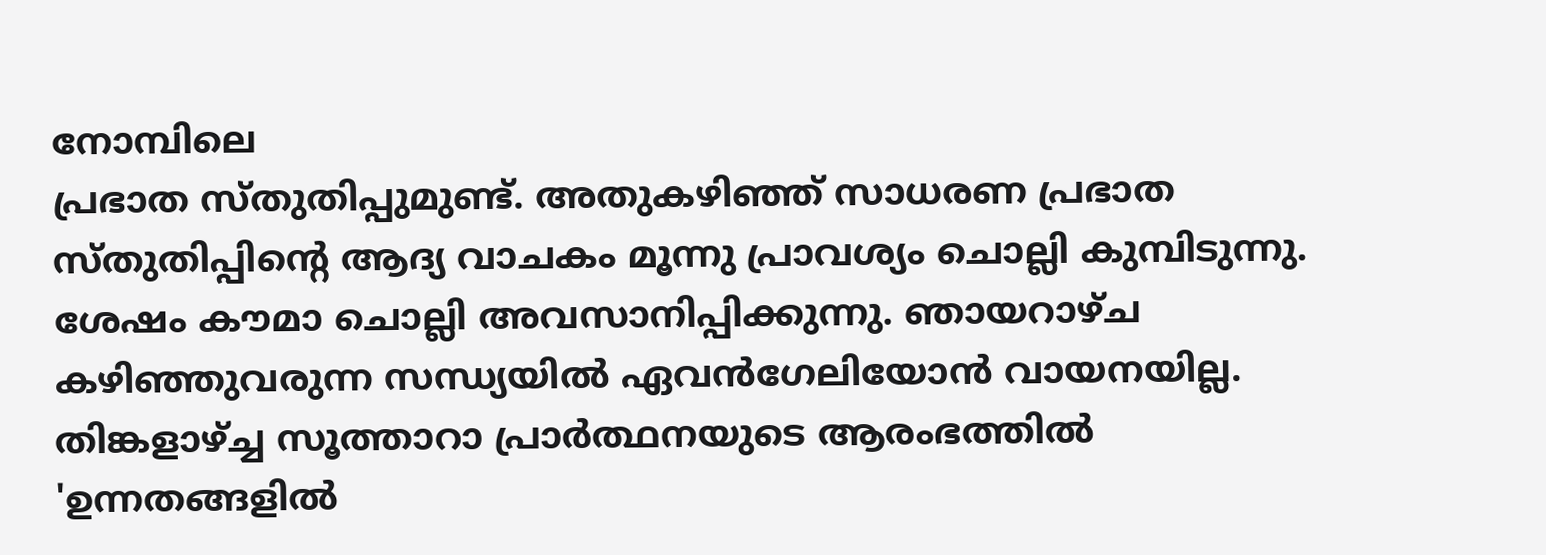നോമ്പിലെ
പ്രഭാത സ്തുതിപ്പുമുണ്ട്. അതുകഴിഞ്ഞ് സാധരണ പ്രഭാത സ്തുതിപ്പിന്റെ ആദ്യ വാചകം മൂന്നു പ്രാവശ്യം ചൊല്ലി കുമ്പിടുന്നു. ശേഷം കൗമാ ചൊല്ലി അവസാനിപ്പിക്കുന്നു. ഞായറാഴ്ച കഴിഞ്ഞുവരുന്ന സന്ധ്യയിൽ ഏവൻഗേലിയോൻ വായനയില്ല. തിങ്കളാഴ്ച്ച സൂത്താറാ പ്രാർത്ഥനയുടെ ആരംഭത്തിൽ 'ഉന്നതങ്ങളിൽ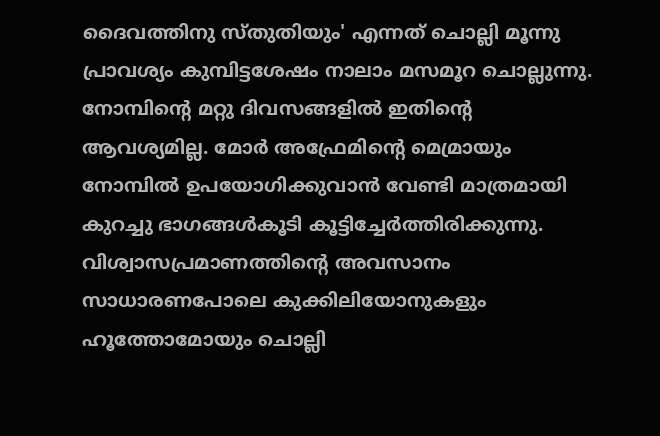ദൈവത്തിനു സ്തുതിയും' എന്നത് ചൊല്ലി മൂന്നു പ്രാവശ്യം കുമ്പിട്ടശേഷം നാലാം മസമൂറ ചൊല്ലുന്നു. നോമ്പിന്റെ മറ്റു ദിവസങ്ങളിൽ ഇതിന്റെ ആവശ്യമില്ല. മോർ അഫ്രേമിന്റെ മെമ്രായും നോമ്പിൽ ഉപയോഗിക്കുവാൻ വേണ്ടി മാത്രമായി കുറച്ചു ഭാഗങ്ങൾകൂടി കൂട്ടിച്ചേർത്തിരിക്കുന്നു. വിശ്വാസപ്രമാണത്തിന്റെ അവസാനം സാധാരണപോലെ കുക്കിലിയോനുകളും ഹൂത്തോമോയും ചൊല്ലി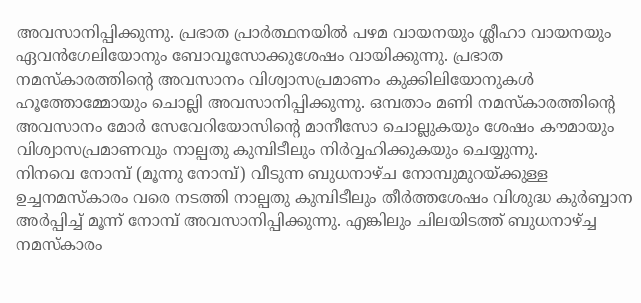അവസാനിപ്പിക്കുന്നു. പ്രഭാത പ്രാർത്ഥനയിൽ പഴമ വായനയും ശ്ലീഹാ വായനയും ഏവൻഗേലിയോനും ബോവൂസോക്കുശേഷം വായിക്കുന്നു. പ്രഭാത നമസ്കാരത്തിന്റെ അവസാനം വിശ്വാസപ്രമാണം കുക്കിലിയോനുകൾ ഹൂത്തോമ്മോയും ചൊല്ലി അവസാനിപ്പിക്കുന്നു. ഒമ്പതാം മണി നമസ്കാരത്തിന്റെ അവസാനം മോർ സേവേറിയോസിന്റെ മാനീസോ ചൊല്ലുകയും ശേഷം കൗമായും വിശ്വാസപ്രമാണവും നാല്പതു കുമ്പിടീലും നിർവ്വഹിക്കുകയും ചെയ്യുന്നു.
നിനവെ നോമ്പ് (മൂന്നു നോമ്പ്) വീടുന്ന ബുധനാഴ്ച നോമ്പുമുറയ്ക്കുള്ള ഉച്ചനമസ്കാരം വരെ നടത്തി നാല്പതു കുമ്പിടീലും തീർത്തശേഷം വിശുദ്ധ കുർബ്ബാന അർപ്പിച്ച് മൂന്ന് നോമ്പ് അവസാനിപ്പിക്കുന്നു. എങ്കിലും ചിലയിടത്ത് ബുധനാഴ്ച്ച നമസ്കാരം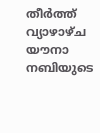തീർത്ത് വ്യാഴാഴ്ച യൗനാ നബിയുടെ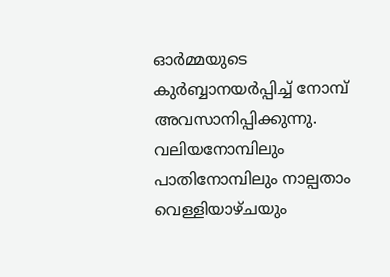ഓർമ്മയുടെ കുർബ്ബാനയർപ്പിച്ച് നോമ്പ് അവസാനിപ്പിക്കുന്നു. വലിയനോമ്പിലും പാതിനോമ്പിലും നാല്പതാം വെള്ളിയാഴ്ചയും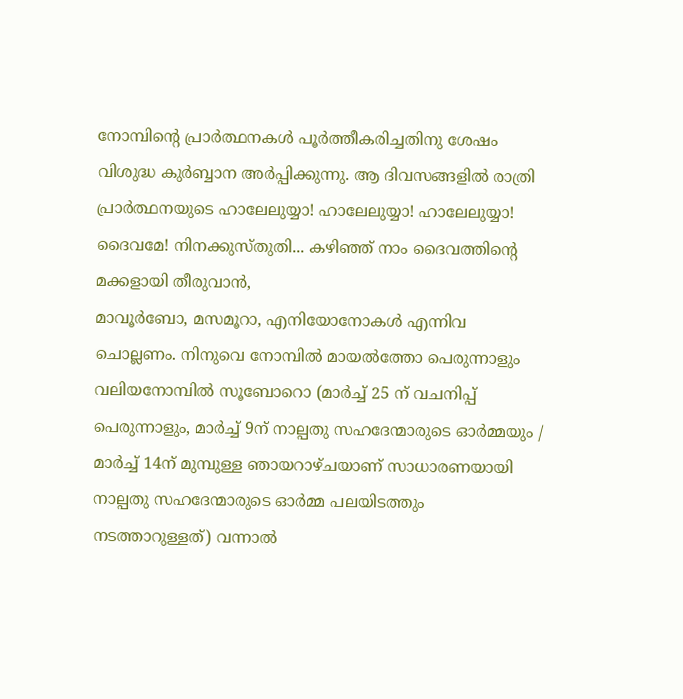നോമ്പിന്റെ പ്രാർത്ഥനകൾ പൂർത്തീകരിച്ചതിനു ശേഷം വിശുദ്ധ കുർബ്ബാന അർപ്പിക്കുന്നു. ആ ദിവസങ്ങളിൽ രാത്രി പ്രാർത്ഥനയുടെ ഹാലേലുയ്യാ! ഹാലേലുയ്യാ! ഹാലേലുയ്യാ! ദൈവമേ! നിനക്കുസ്തുതി... കഴിഞ്ഞ് നാം ദൈവത്തിന്റെ മക്കളായി തീരുവാൻ,
മാവൂർബോ, മസമൂറാ, എനിയോനോകൾ എന്നിവ ചൊല്ലണം. നിനുവെ നോമ്പിൽ മായൽത്തോ പെരുന്നാളും വലിയനോമ്പിൽ സൂബോറൊ (മാർച്ച് 25 ന് വചനിപ്പ് പെരുന്നാളും, മാർച്ച് 9ന് നാല്പതു സഹദേന്മാരുടെ ഓർമ്മയും / മാർച്ച് 14ന് മുമ്പുള്ള ഞായറാഴ്ചയാണ് സാധാരണയായി നാല്പതു സഹദേന്മാരുടെ ഓർമ്മ പലയിടത്തും നടത്താറുള്ളത്) വന്നാൽ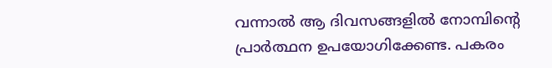വന്നാൽ ആ ദിവസങ്ങളിൽ നോമ്പിന്റെ പ്രാർത്ഥന ഉപയോഗിക്കേണ്ട. പകരം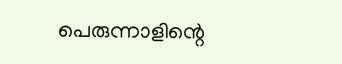പെരുന്നാളിന്റെ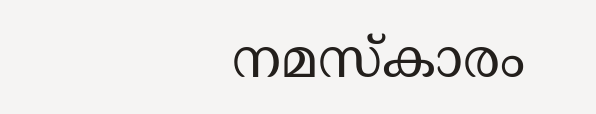നമസ്കാരം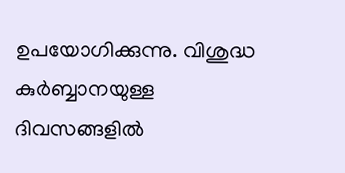ഉപയോഗിക്കുന്നു. വിശുദ്ധ കുർബ്ബാനയുള്ള ദിവസങ്ങളിൽ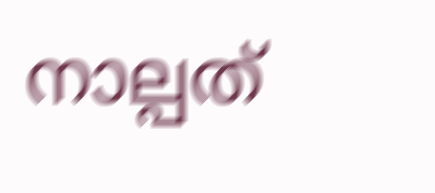നാല്പത്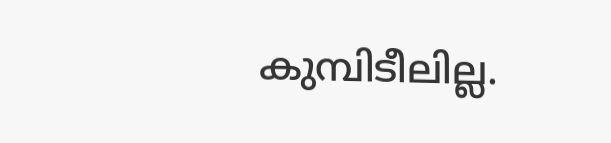കുമ്പിടീലില്ല.